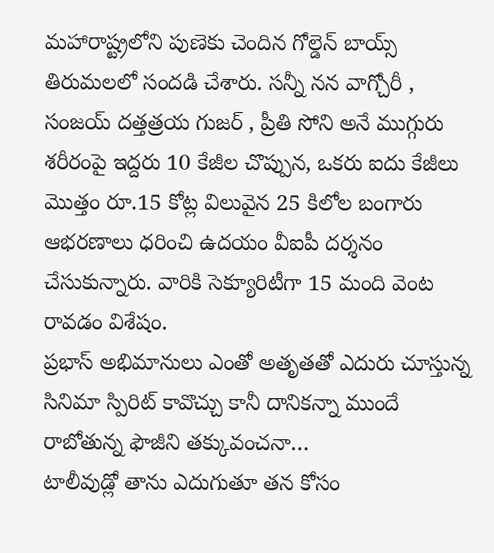మహారాష్ట్రలోని పుణెకు చెందిన గోల్డెన్ బాయ్స్ తిరుమలలో సందడి చేశారు. సన్నీ నన వాగ్చోరీ , సంజయ్ దత్తత్రయ గుజర్ , ప్రీతి సోని అనే ముగ్గురు శరీరంపై ఇద్దరు 10 కేజీల చొప్పున, ఒకరు ఐదు కేజీలు మొత్తం రూ.15 కోట్ల విలువైన 25 కిలోల బంగారు ఆభరణాలు ధరించి ఉదయం వీఐపీ దర్శనం చేసుకున్నారు. వారికి సెక్యూరిటీగా 15 మంది వెంట రావడం విశేషం.
ప్రభాస్ అభిమానులు ఎంతో అతృతతో ఎదురు చూస్తున్న సినిమా స్పిరిట్ కావొచ్చు కానీ దానికన్నా ముందే రాబోతున్న ఫౌజీని తక్కువంచనా…
టాలీవుడ్లో తాను ఎదుగుతూ తన కోసం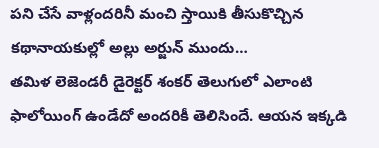పని చేసే వాళ్లందరినీ మంచి స్తాయికి తీసుకొచ్చిన కథానాయకుల్లో అల్లు అర్జున్ ముందు…
తమిళ లెజెండరీ డైరెక్టర్ శంకర్ తెలుగులో ఎలాంటి ఫాలోయింగ్ ఉండేదో అందరికీ తెలిసిందే. ఆయన ఇక్కడి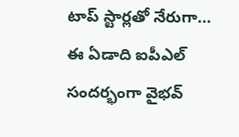టాప్ స్టార్లతో నేరుగా…
ఈ ఏడాది ఐపీఎల్ సందర్భంగా వైభవ్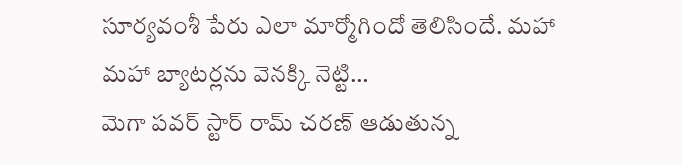సూర్యవంశీ పేరు ఎలా మార్మోగిందో తెలిసిందే. మహా మహా బ్యాటర్లను వెనక్కి నెట్టి…
మెగా పవర్ స్టార్ రామ్ చరణ్ ఆడుతున్న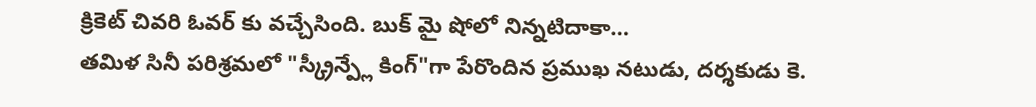క్రికెట్ చివరి ఓవర్ కు వచ్చేసింది. బుక్ మై షోలో నిన్నటిదాకా…
తమిళ సినీ పరిశ్రమలో "స్క్రీన్ప్లే కింగ్"గా పేరొందిన ప్రముఖ నటుడు, దర్శకుడు కె.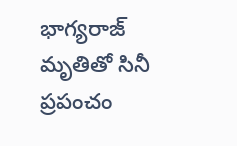భాగ్యరాజ్ మృతితో సినీ ప్రపంచం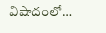విషాదంలో…